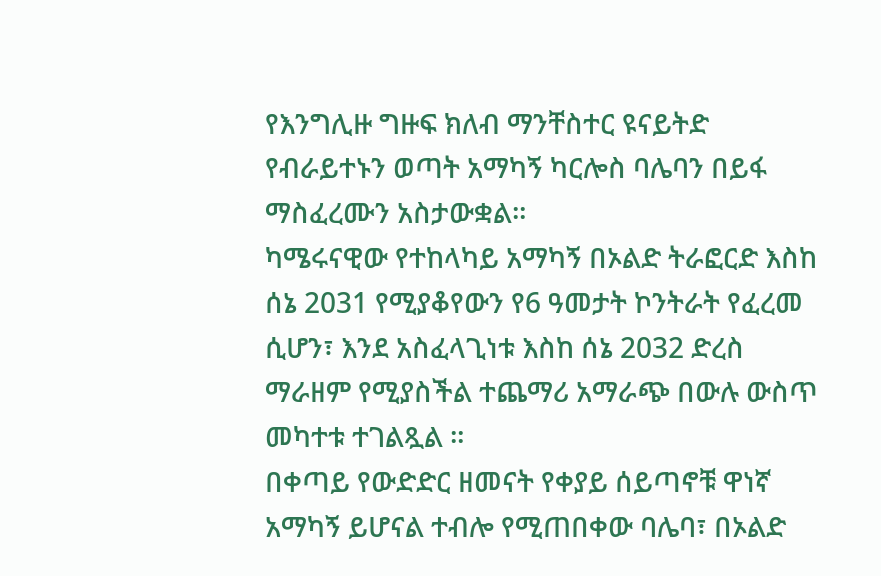የእንግሊዙ ግዙፍ ክለብ ማንቸስተር ዩናይትድ የብራይተኑን ወጣት አማካኝ ካርሎስ ባሌባን በይፋ ማስፈረሙን አስታውቋል።
ካሜሩናዊው የተከላካይ አማካኝ በኦልድ ትራፎርድ እስከ ሰኔ 2031 የሚያቆየውን የ6 ዓመታት ኮንትራት የፈረመ ሲሆን፣ እንደ አስፈላጊነቱ እስከ ሰኔ 2032 ድረስ ማራዘም የሚያስችል ተጨማሪ አማራጭ በውሉ ውስጥ መካተቱ ተገልጿል ።
በቀጣይ የውድድር ዘመናት የቀያይ ሰይጣኖቹ ዋነኛ አማካኝ ይሆናል ተብሎ የሚጠበቀው ባሌባ፣ በኦልድ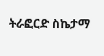ትራፎርድ ስኬታማ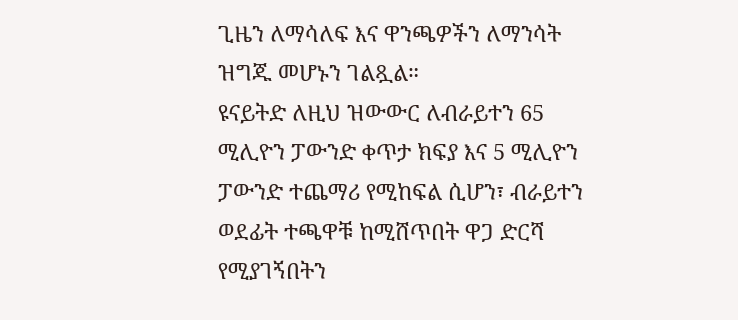ጊዜን ለማሳለፍ እና ዋንጫዎችን ለማንሳት ዝግጁ መሆኑን ገልጿል።
ዩናይትድ ለዚህ ዝውውር ለብራይተን 65 ሚሊዮን ፓውንድ ቀጥታ ክፍያ እና 5 ሚሊዮን ፓውንድ ተጨማሪ የሚከፍል ሲሆን፣ ብራይተን ወደፊት ተጫዋቹ ከሚሸጥበት ዋጋ ድርሻ የሚያገኝበትን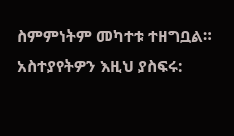ስምምነትም መካተቱ ተዘግቧል።
አስተያየትዎን እዚህ ያስፍሩ: